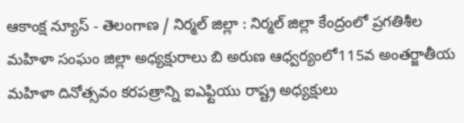ఆకాంక్ష న్యూస్ - తెలంగాణ / నిర్మల్ జిల్లా : నిర్మల్ జిల్లా కేంద్రంలో ప్రగతిశీల మహిళా సంఘం జిల్లా అధ్యక్షురాలు బి అరుణ ఆధ్వర్యంలో115వ అంతర్జాతీయ మహిళా దినోత్సవం కరపత్రాన్ని ఐఎఫ్టియు రాష్ట్ర అధ్యక్షులు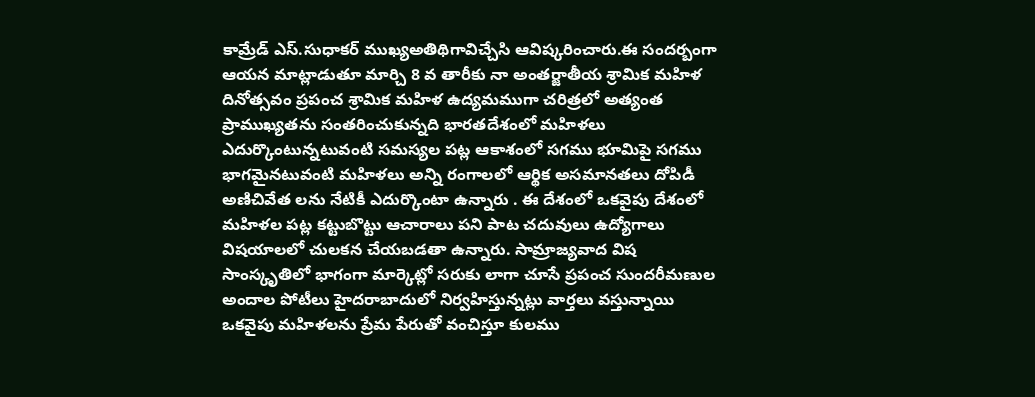కామ్రేడ్ ఎస్.సుధాకర్ ముఖ్యఅతిథిగావిచ్చేసి ఆవిష్కరించారు.ఈ సందర్బంగా ఆయన మాట్లాడుతూ మార్చి 8 వ తారీకు నా అంతర్జాతీయ శ్రామిక మహిళ దినోత్సవం ప్రపంచ శ్రామిక మహిళ ఉద్యమముగా చరిత్రలో అత్యంత ప్రాముఖ్యతను సంతరించుకున్నది భారతదేశంలో మహిళలు ఎదుర్కొంటున్నటువంటి సమస్యల పట్ల ఆకాశంలో సగము భూమిపై సగము భాగమైనటువంటి మహిళలు అన్ని రంగాలలో ఆర్థిక అసమానతలు దోపిడీ అణిచివేత లను నేటికీ ఎదుర్కొంటా ఉన్నారు . ఈ దేశంలో ఒకవైపు దేశంలో మహిళల పట్ల కట్టుబొట్టు ఆచారాలు పని పాట చదువులు ఉద్యోగాలు విషయాలలో చులకన చేయబడతా ఉన్నారు. సామ్రాజ్యవాద విష సాంస్కృతిలో భాగంగా మార్కెట్లో సరుకు లాగా చూసే ప్రపంచ సుందరీమణుల అందాల పోటీలు హైదరాబాదులో నిర్వహిస్తున్నట్లు వార్తలు వస్తున్నాయి ఒకవైపు మహిళలను ప్రేమ పేరుతో వంచిస్తూ కులము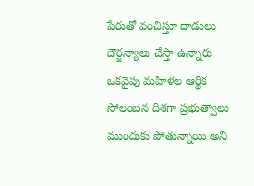పేరుతో వంచిస్తూ దాడులు దౌర్జన్యాలు చేస్తా ఉన్నారు ఒకవైపు మహిళల ఆర్థిక సోలంబన దిశగా ప్రభుత్వాలు ముందుకు పోతున్నాయి అని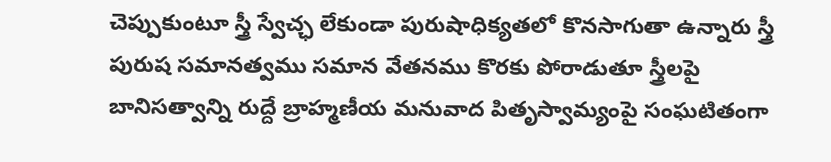చెప్పుకుంటూ స్త్రీ స్వేచ్ఛ లేకుండా పురుషాధిక్యతలో కొనసాగుతా ఉన్నారు స్త్రీ పురుష సమానత్వము సమాన వేతనము కొరకు పోరాడుతూ స్త్రీలపై బానిసత్వాన్ని రుద్దే బ్రాహ్మణీయ మనువాద పితృస్వామ్యంపై సంఘటితంగా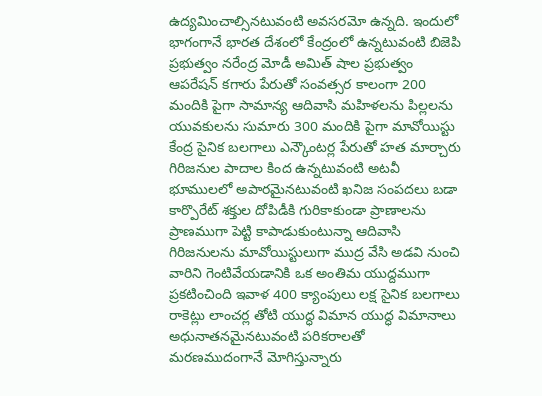ఉద్యమించాల్సినటువంటి అవసరమో ఉన్నది. ఇందులో భాగంగానే భారత దేశంలో కేంద్రంలో ఉన్నటువంటి బిజెపి ప్రభుత్వం నరేంద్ర మోడీ అమిత్ షాల ప్రభుత్వం ఆపరేషన్ కగారు పేరుతో సంవత్సర కాలంగా 200 మందికి పైగా సామాన్య ఆదివాసి మహిళలను పిల్లలను యువకులను సుమారు 300 మందికి పైగా మావోయిస్టు కేంద్ర సైనిక బలగాలు ఎన్కౌంటర్ల పేరుతో హత మార్చారు గిరిజనుల పాదాల కింద ఉన్నటువంటి అటవీ భూములలో అపారమైనటువంటి ఖనిజ సంపదలు బడా కార్పొరేట్ శక్తుల దోపిడీకి గురికాకుండా ప్రాణాలను ప్రాణముగా పెట్టి కాపాడుకుంటున్నా ఆదివాసి గిరిజనులను మావోయిస్టులుగా ముద్ర వేసి అడవి నుంచి వారిని గెంటివేయడానికి ఒక అంతిమ యుద్దముగా ప్రకటించింది ఇవాళ 400 క్యాంపులు లక్ష సైనిక బలగాలు రాకెట్లు లాంచర్ల తోటి యుద్ధ విమాన యుద్ధ విమానాలు అధునాతనమైనటువంటి పరికరాలతో మరణముదంగానే మోగిస్తున్నారు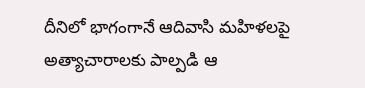దీనిలో భాగంగానే ఆదివాసి మహిళలపై అత్యాచారాలకు పాల్పడి ఆ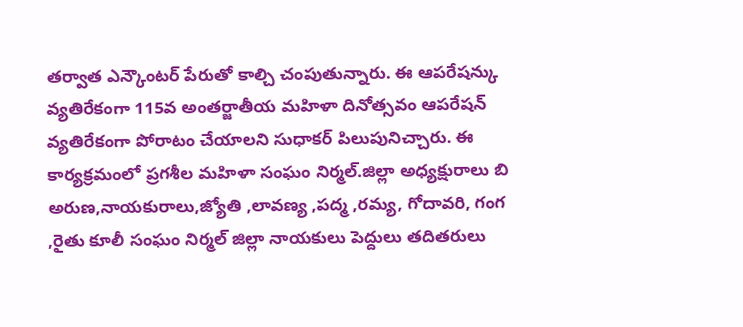తర్వాత ఎన్కౌంటర్ పేరుతో కాల్చి చంపుతున్నారు. ఈ ఆపరేషన్కు వ్యతిరేకంగా 115వ అంతర్జాతీయ మహిళా దినోత్సవం ఆపరేషన్ వ్యతిరేకంగా పోరాటం చేయాలని సుధాకర్ పిలుపునిచ్చారు. ఈ కార్యక్రమంలో ప్రగశీల మహిళా సంఘం నిర్మల్.జిల్లా అధ్యక్షురాలు బి అరుణ,నాయకురాలు,జ్యోతి ,లావణ్య ,పద్మ ,రమ్య, గోదావరి, గంగ ,రైతు కూలీ సంఘం నిర్మల్ జిల్లా నాయకులు పెద్దులు తదితరులు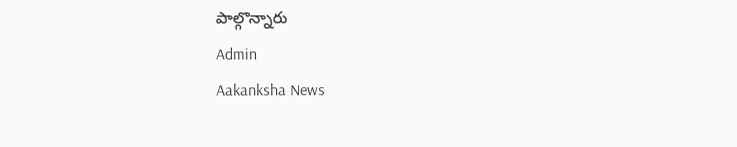పాల్గొన్నారు
Admin
Aakanksha News